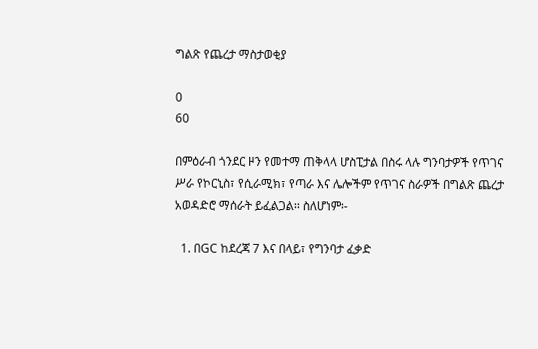ግልጽ የጨረታ ማስታወቂያ

0
60

በምዕራብ ጎንደር ዞን የመተማ ጠቅላላ ሆስፒታል በስሩ ላሉ ግንባታዎች የጥገና ሥራ የኮርኒስ፣ የሲራሚክ፣ የጣራ እና ሌሎችም የጥገና ስራዎች በግልጽ ጨረታ አወዳድሮ ማሰራት ይፈልጋል፡፡ ስለሆነም፡-

  1. በGC ከደረጃ 7 እና በላይ፣ የግንባታ ፈቃድ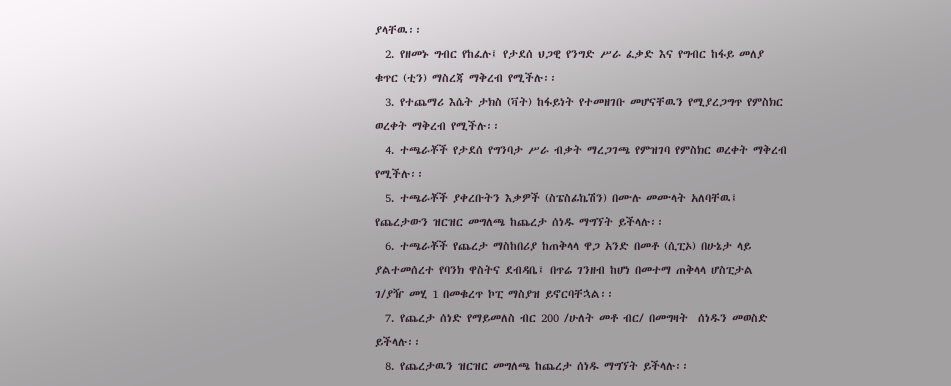ያላቸዉ፡፡
  2. የዘመኑ ግብር የከፈሉ፤ የታደሰ ህጋዊ የንግድ ሥራ ፈቃድ እና የግብር ከፋይ መለያ ቁጥር (ቲን) ማስረጃ ማቅረብ የሚችሉ፡፡
  3. የተጨማሪ እሴት ታክስ (ቫት) ከፋይነት የተመዘገቡ መሆናቸዉን የሚያረጋግጥ የምስክር ወረቀት ማቅረብ የሚችሉ፡፡
  4. ተጫራቾች የታደሰ የግንባታ ሥራ ብቃት ማረጋገጫ የምዝገባ የምስክር ወረቀት ማቅረብ የሚችሉ፡፡
  5. ተጫራቾች ያቀረቡትን እቃዎች (ስፔስፊኬሽን) በሙሉ መሙላት አለባቸዉ፤ የጨረታውን ዝርዝር መግለጫ ከጨረታ ሰነዱ ማግኘት ይችላሉ፡፡
  6. ተጫራቾች የጨረታ ማስከበሪያ ከጠቅላላ ዋጋ አንድ በመቶ (ሲፒኦ) በሁኔታ ላይ ያልተመሰረተ የባንክ ዋስትና ደብዳቤ፤ በጥሬ ገንዘብ ከሆነ በመተማ ጠቅላላ ሆስፒታል  ገ/ያዥ መሂ 1 በመቁረጥ ኮፒ ማስያዝ ይኖርባቸኋል፡፡
  7. የጨረታ ሰነድ የማይመለስ ብር 200 /ሁለት መቶ ብር/ በመግዛት  ሰነዱን መወስድ ይችላሉ፡፡
  8. የጨረታዉን ዝርዝር መግለጫ ከጨረታ ሰነዱ ማግኘት ይችላሉ፡፡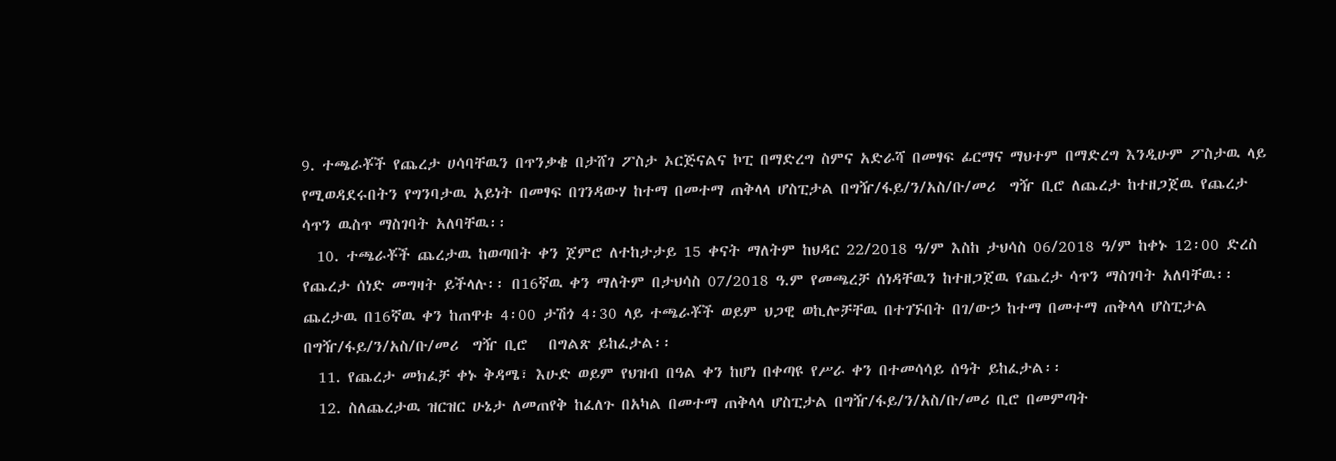9. ተጫራቾች የጨረታ ሀሳባቸዉን በጥንቃቄ በታሸገ ፖስታ ኦርጅናልና ኮፒ በማድረግ ስምና አድራሻ በመፃፍ ፊርማና ማህተም በማድረግ እንዲሁም ፖስታዉ ላይ የሚወዳደሩበትን የግንባታዉ አይነት በመፃፍ በገንዳውሃ ከተማ በመተማ ጠቅላላ ሆስፒታል በግዥ/ፋይ/ን/አስ/ቡ/መሪ  ግዥ ቢሮ ለጨረታ ከተዘጋጀዉ የጨረታ ሳጥን ዉስጥ ማስገባት አለባቸዉ፡፡
  10. ተጫራቾች ጨረታዉ ከወጣበት ቀን ጀምሮ ለተከታታይ 15 ቀናት ማለትም ከህዳር 22/2018 ዓ/ም እስከ ታህሳስ 06/2018 ዓ/ም ከቀኑ 12፡00 ድረስ የጨረታ ሰነድ መግዛት ይችላሉ፡፡ በ16ኛዉ ቀን ማለትም በታህሳስ 07/2018 ዓ.ም የመጫረቻ ሰነዳቸዉን ከተዘጋጀዉ የጨረታ ሳጥን ማስገባት አለባቸዉ፡፡ ጨረታዉ በ16ኛዉ ቀን ከጠዋቱ 4፡00 ታሽጎ 4፡30 ላይ ተጫራቾች ወይም ህጋዊ ወኪሎቻቸዉ በተገኙበት በገ/ውኃ ከተማ በመተማ ጠቅላላ ሆስፒታል በግዥ/ፋይ/ን/አስ/ቡ/መሪ  ግዥ ቢሮ   በግልጽ ይከፈታል፡፡
  11. የጨረታ መክፈቻ ቀኑ ቅዳሜ፣ እሁድ ወይም የህዝብ በዓል ቀን ከሆነ በቀጣዩ የሥራ ቀን በተመሳሳይ ሰዓት ይከፈታል፡፡
  12. ስለጨረታዉ ዝርዝር ሁኔታ ለመጠየቅ ከፈለጉ በአካል በመተማ ጠቅላላ ሆስፒታል በግዥ/ፋይ/ን/አስ/ቡ/መሪ ቢሮ በመምጣት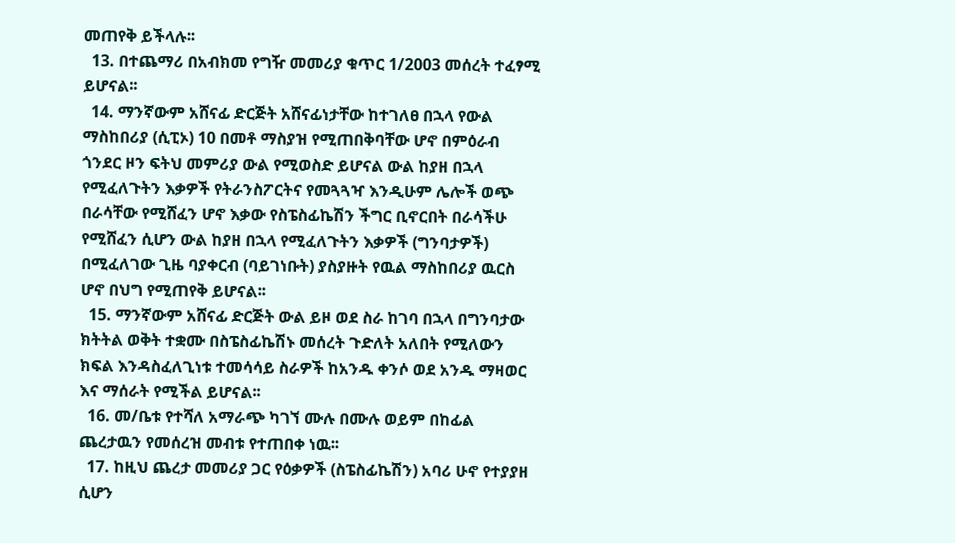መጠየቅ ይችላሉ፡፡
  13. በተጨማሪ በአብክመ የግዥ መመሪያ ቁጥር 1/2003 መሰረት ተፈፃሚ ይሆናል፡፡
  14. ማንኛውም አሸናፊ ድርጅት አሸናፊነታቸው ከተገለፀ በኋላ የውል ማስከበሪያ (ሲፒኦ) 10 በመቶ ማስያዝ የሚጠበቅባቸው ሆኖ በምዕራብ ጎንደር ዞን ፍትህ መምሪያ ውል የሚወስድ ይሆናል ውል ከያዘ በኋላ የሚፈለጉትን እቃዎች የትራንስፖርትና የመጓጓዣ እንዲሁም ሌሎች ወጭ በራሳቸው የሚሸፈን ሆኖ እቃው የስፔስፊኬሽን ችግር ቢኖርበት በራሳችሁ የሚሸፈን ሲሆን ውል ከያዘ በኋላ የሚፈለጉትን እቃዎች (ግንባታዎች) በሚፈለገው ጊዜ ባያቀርብ (ባይገነቡት) ያስያዙት የዉል ማስከበሪያ ዉርስ ሆኖ በህግ የሚጠየቅ ይሆናል፡፡
  15. ማንኛውም አሸናፊ ድርጅት ውል ይዞ ወደ ስራ ከገባ በኋላ በግንባታው ክትትል ወቅት ተቋሙ በስፔስፊኬሽኑ መሰረት ጉድለት አለበት የሚለውን ክፍል እንዳስፈለጊነቱ ተመሳሳይ ስራዎች ከአንዱ ቀንሶ ወደ አንዱ ማዛወር እና ማሰራት የሚችል ይሆናል፡፡
  16. መ/ቤቱ የተሻለ አማራጭ ካገኘ ሙሉ በሙሉ ወይም በከፊል ጨረታዉን የመሰረዝ መብቱ የተጠበቀ ነዉ፡፡
  17. ከዚህ ጨረታ መመሪያ ጋር የዕቃዎች (ስፔስፊኬሽን) አባሪ ሁኖ የተያያዘ ሲሆን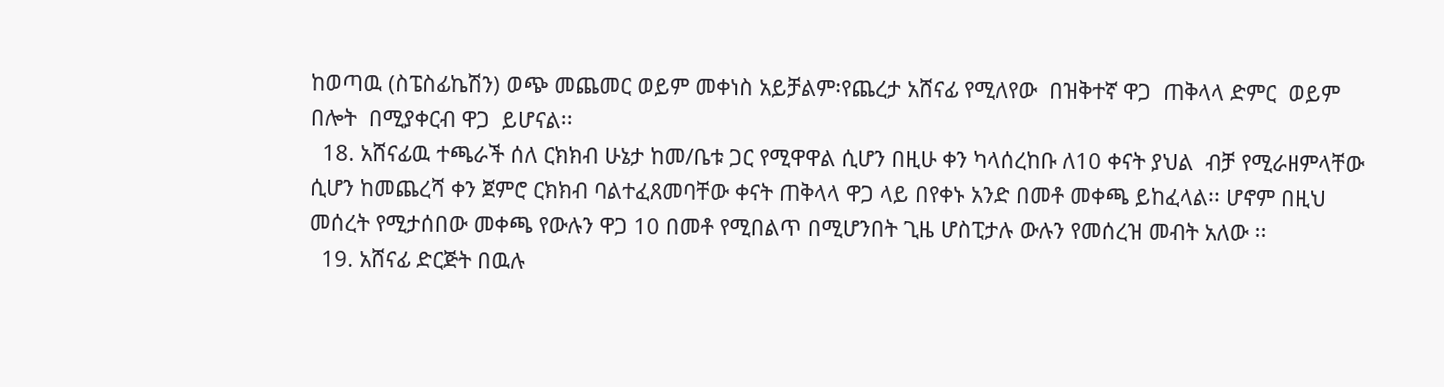ከወጣዉ (ስፔስፊኬሽን) ወጭ መጨመር ወይም መቀነስ አይቻልም፡የጨረታ አሸናፊ የሚለየው  በዝቅተኛ ዋጋ  ጠቅላላ ድምር  ወይም በሎት  በሚያቀርብ ዋጋ  ይሆናል፡፡
  18. አሸናፊዉ ተጫራች ሰለ ርክክብ ሁኔታ ከመ/ቤቱ ጋር የሚዋዋል ሲሆን በዚሁ ቀን ካላሰረከቡ ለ10 ቀናት ያህል  ብቻ የሚራዘምላቸው ሲሆን ከመጨረሻ ቀን ጀምሮ ርክክብ ባልተፈጸመባቸው ቀናት ጠቅላላ ዋጋ ላይ በየቀኑ አንድ በመቶ መቀጫ ይከፈላል፡፡ ሆኖም በዚህ መሰረት የሚታሰበው መቀጫ የውሉን ዋጋ 10 በመቶ የሚበልጥ በሚሆንበት ጊዜ ሆስፒታሉ ውሉን የመሰረዝ መብት አለው ፡፡
  19. አሸናፊ ድርጅት በዉሉ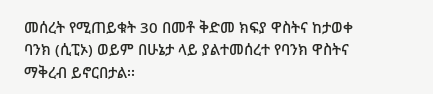መሰረት የሚጠይቁት 30 በመቶ ቅድመ ክፍያ ዋስትና ከታወቀ ባንክ (ሲፒኦ) ወይም በሁኔታ ላይ ያልተመሰረተ የባንክ ዋስትና ማቅረብ ይኖርበታል፡፡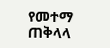የመተማ ጠቅላላ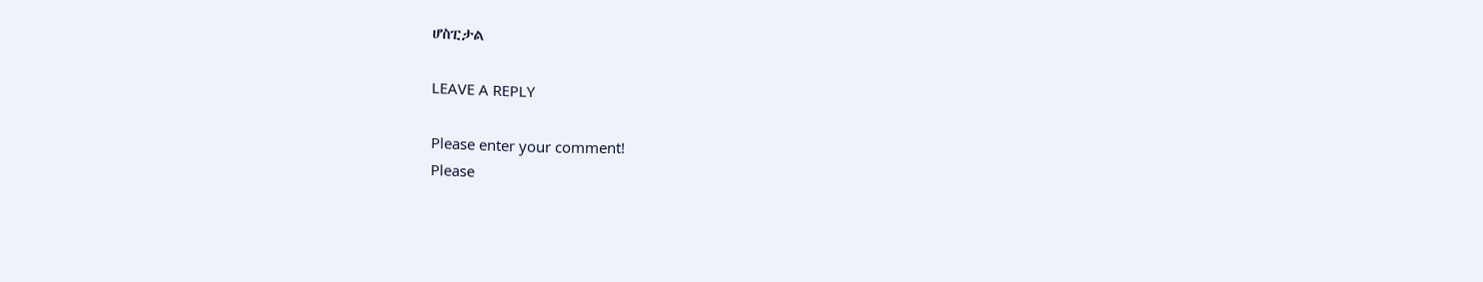ሆስፒታል

LEAVE A REPLY

Please enter your comment!
Please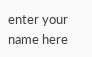enter your name here